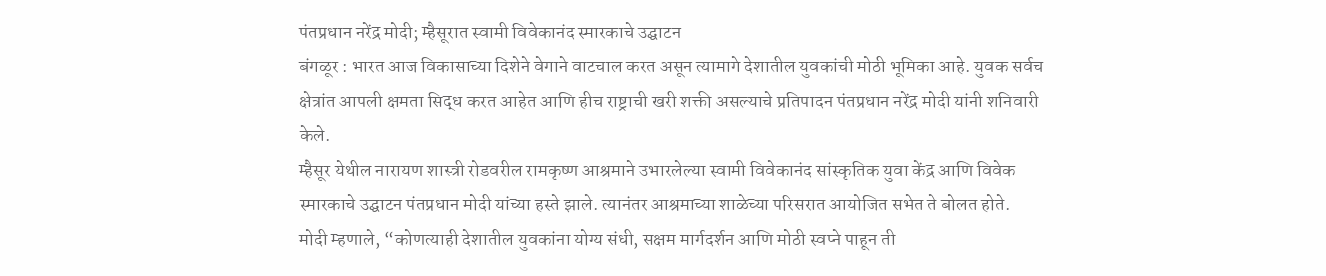पंतप्रधान नरेंद्र मोदी; म्हैसूरात स्वामी विवेकानंद स्मारकाचे उद्घाटन
बंगळूर : भारत आज विकासाच्या दिशेने वेगाने वाटचाल करत असून त्यामागे देशातील युवकांची मोठी भूमिका आहे. युवक सर्वच क्षेत्रांत आपली क्षमता सिद्ध करत आहेत आणि हीच राष्ट्राची खरी शक्ती असल्याचे प्रतिपादन पंतप्रधान नरेंद्र मोदी यांनी शनिवारी केले.
म्हैसूर येथील नारायण शास्त्री रोडवरील रामकृष्ण आश्रमाने उभारलेल्या स्वामी विवेकानंद सांस्कृतिक युवा केंद्र आणि विवेक स्मारकाचे उद्घाटन पंतप्रधान मोदी यांच्या हस्ते झाले. त्यानंतर आश्रमाच्या शाळेच्या परिसरात आयोजित सभेत ते बोलत होते.
मोदी म्हणाले, “कोणत्याही देशातील युवकांना योग्य संधी, सक्षम मार्गदर्शन आणि मोठी स्वप्ने पाहून ती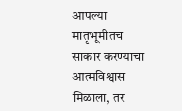आपल्या मातृभूमीतच साकार करण्याचा आत्मविश्वास मिळाला, तर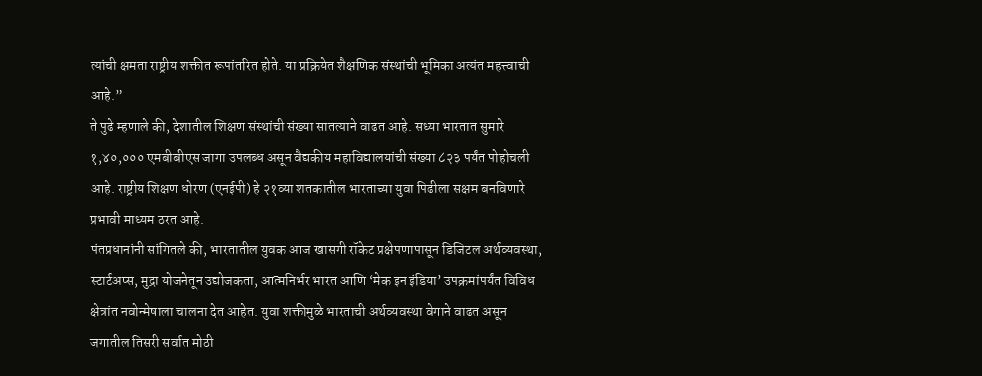त्यांची क्षमता राष्ट्रीय शक्तीत रूपांतरित होते. या प्रक्रियेत शैक्षणिक संस्थांची भूमिका अत्यंत महत्त्वाची आहे.”
ते पुढे म्हणाले की, देशातील शिक्षण संस्थांची संख्या सातत्याने वाढत आहे. सध्या भारतात सुमारे १,४०,००० एमबीबीएस जागा उपलब्ध असून वैद्यकीय महाविद्यालयांची संख्या ८२३ पर्यंत पोहोचली आहे. राष्ट्रीय शिक्षण धोरण (एनईपी) हे २१व्या शतकातील भारताच्या युवा पिढीला सक्षम बनविणारे प्रभावी माध्यम ठरत आहे.
पंतप्रधानांनी सांगितले की, भारतातील युवक आज खासगी रॉकेट प्रक्षेपणापासून डिजिटल अर्थव्यवस्था, स्टार्टअप्स, मुद्रा योजनेतून उद्योजकता, आत्मनिर्भर भारत आणि ‘मेक इन इंडिया’ उपक्रमांपर्यंत विविध क्षेत्रांत नवोन्मेषाला चालना देत आहेत. युवा शक्तीमुळे भारताची अर्थव्यवस्था वेगाने वाढत असून जगातील तिसरी सर्वात मोठी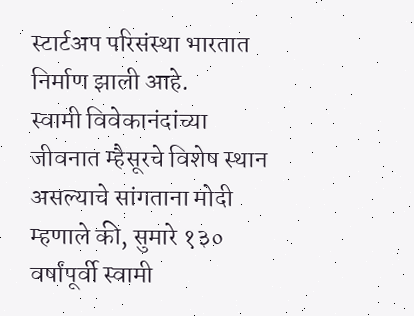स्टार्टअप परिसंस्था भारतात निर्माण झाली आहे.
स्वामी विवेकानंदांच्या जीवनात म्हैसूरचे विशेष स्थान असल्याचे सांगताना मोदी म्हणाले की, सुमारे १३० वर्षांपूर्वी स्वामी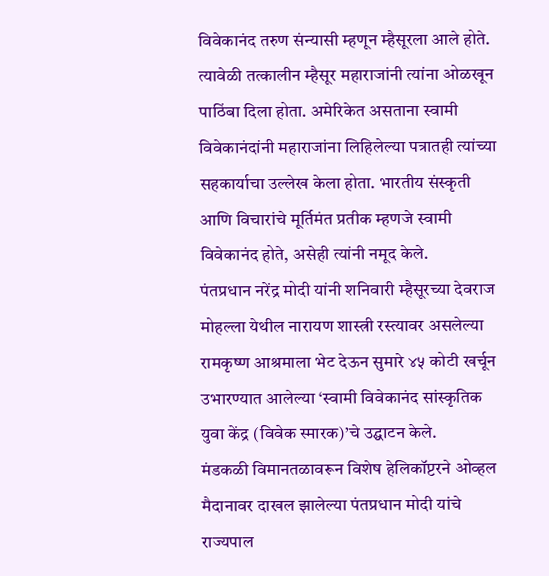विवेकानंद तरुण संन्यासी म्हणून म्हैसूरला आले होते. त्यावेळी तत्कालीन म्हैसूर महाराजांनी त्यांना ओळखून पाठिंबा दिला होता. अमेरिकेत असताना स्वामी विवेकानंदांनी महाराजांना लिहिलेल्या पत्रातही त्यांच्या सहकार्याचा उल्लेख केला होता. भारतीय संस्कृती आणि विचारांचे मूर्तिमंत प्रतीक म्हणजे स्वामी विवेकानंद होते, असेही त्यांनी नमूद केले.
पंतप्रधान नरेंद्र मोदी यांनी शनिवारी म्हैसूरच्या देवराज मोहल्ला येथील नारायण शास्त्री रस्त्यावर असलेल्या रामकृष्ण आश्रमाला भेट देऊन सुमारे ४५ कोटी खर्चून उभारण्यात आलेल्या ‘स्वामी विवेकानंद सांस्कृतिक युवा केंद्र (विवेक स्मारक)’चे उद्घाटन केले.
मंडकळी विमानतळावरून विशेष हेलिकॉप्टरने ओव्हल मैदानावर दाखल झालेल्या पंतप्रधान मोदी यांचे राज्यपाल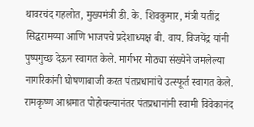थावरचंद गहलोत, मुख्यमंत्री डी. के. शिवकुमार, मंत्री यतींद्र सिद्धरामय्या आणि भाजपचे प्रदेशाध्यक्ष बी. वाय. विजयेंद्र यांनी पुष्पगुच्छ देऊन स्वागत केले. मार्गभर मोठ्या संख्येने जमलेल्या नागरिकांनी घोषणाबाजी करत पंतप्रधानांचे उत्स्फूर्त स्वागत केले.
रामकृष्ण आश्रमात पोहोचल्यानंतर पंतप्रधानांनी स्वामी विवेकानंद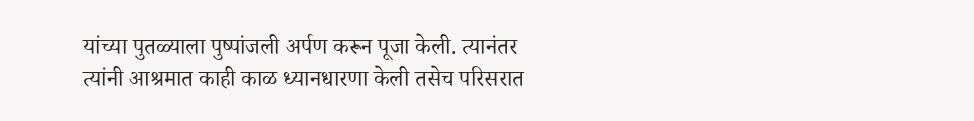यांच्या पुतळ्याला पुष्पांजली अर्पण करून पूजा केली. त्यानंतर त्यांनी आश्रमात काही काळ ध्यानधारणा केली तसेच परिसरात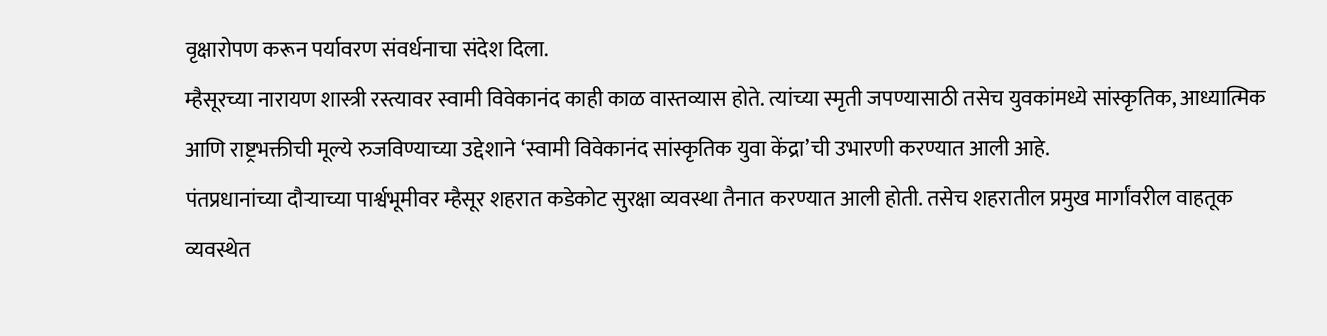वृक्षारोपण करून पर्यावरण संवर्धनाचा संदेश दिला.
म्हैसूरच्या नारायण शास्त्री रस्त्यावर स्वामी विवेकानंद काही काळ वास्तव्यास होते. त्यांच्या स्मृती जपण्यासाठी तसेच युवकांमध्ये सांस्कृतिक, आध्यात्मिक आणि राष्ट्रभक्तीची मूल्ये रुजविण्याच्या उद्देशाने ‘स्वामी विवेकानंद सांस्कृतिक युवा केंद्रा’ची उभारणी करण्यात आली आहे.
पंतप्रधानांच्या दौऱ्याच्या पार्श्वभूमीवर म्हैसूर शहरात कडेकोट सुरक्षा व्यवस्था तैनात करण्यात आली होती. तसेच शहरातील प्रमुख मार्गांवरील वाहतूक व्यवस्थेत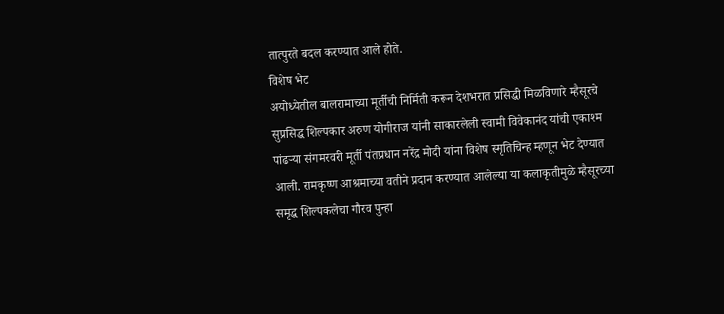तात्पुरते बदल करण्यात आले होते.
विशेष भेट
अयोध्येतील बालरामाच्या मूर्तीची निर्मिती करून देशभरात प्रसिद्धी मिळविणारे म्हैसूरचे सुप्रसिद्ध शिल्पकार अरुण योगीराज यांनी साकारलेली स्वामी विवेकानंद यांची एकाश्म पांढऱ्या संगमरवरी मूर्ती पंतप्रधान नरेंद्र मोदी यांना विशेष स्मृतिचिन्ह म्हणून भेट देण्यात आली. रामकृष्ण आश्रमाच्या वतीने प्रदान करण्यात आलेल्या या कलाकृतीमुळे म्हैसूरच्या समृद्ध शिल्पकलेचा गौरव पुन्हा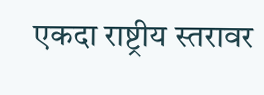एकदा राष्ट्रीय स्तरावर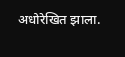अधोरेखित झाला.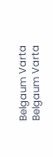Belgaum Varta Belgaum Varta